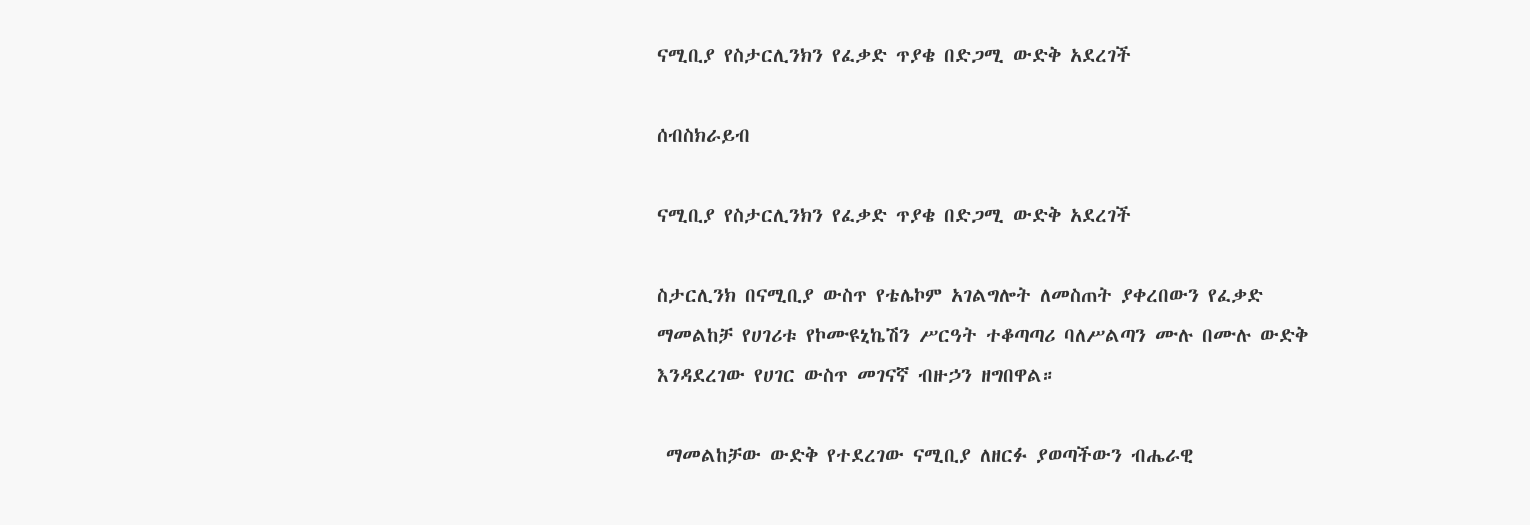ናሚቢያ የስታርሊንክን የፈቃድ ጥያቄ በድጋሚ ውድቅ አደረገች

ሰብስክራይብ

ናሚቢያ የስታርሊንክን የፈቃድ ጥያቄ በድጋሚ ውድቅ አደረገች

ስታርሊንክ በናሚቢያ ውስጥ የቴሌኮም አገልግሎት ለመስጠት ያቀረበውን የፈቃድ ማመልከቻ የሀገሪቱ የኮሙዩኒኬሽን ሥርዓት ተቆጣጣሪ ባለሥልጣን ሙሉ በሙሉ ውድቅ እንዳደረገው የሀገር ውስጥ መገናኛ ብዙኃን ዘግበዋል።

 ማመልከቻው ውድቅ የተደረገው ናሚቢያ ለዘርፉ ያወጣችውን ብሔራዊ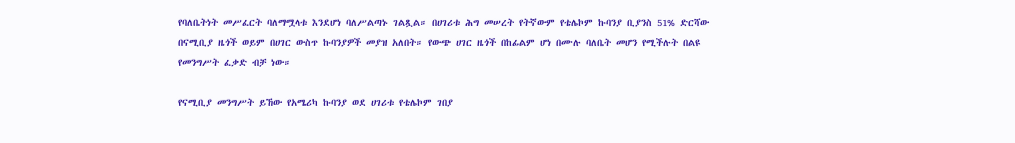የባለቤትነት መሥፈርት ባለማሟላቱ እንደሆነ ባለሥልጣኑ ገልጿል። በሀገሪቱ ሕግ መሠረት የትኛውም የቴሌኮም ኩባንያ ቢያንስ 51% ድርሻው በናሚቢያ ዜጎች ወይም በሀገር ውስጥ ኩባንያዎች መያዝ አለበት። የውጭ ሀገር ዜጎች በከፊልም ሆነ በሙሉ ባለቤት መሆን የሚችሉት በልዩ የመንግሥት ፈቃድ ብቻ ነው።

የናሚቢያ መንግሥት ይኸው የአሜሪካ ኩባንያ ወደ ሀገሪቱ የቴሌኮም ገበያ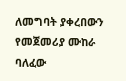ለመግባት ያቀረበውን የመጀመሪያ ሙከራ ባለፈው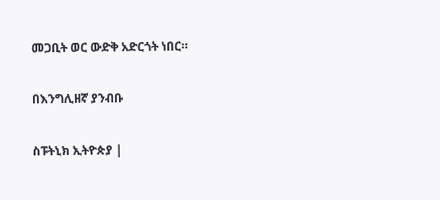መጋቢት ወር ውድቅ አድርጎት ነበር።

በእንግሊዘኛ ያንብቡ

ስፑትኒክ ኢትዮጵያ |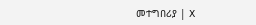መተግበሪያ | X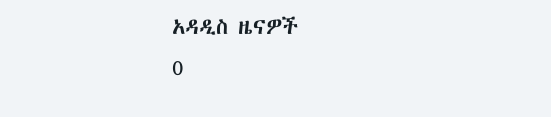አዳዲስ ዜናዎች
0